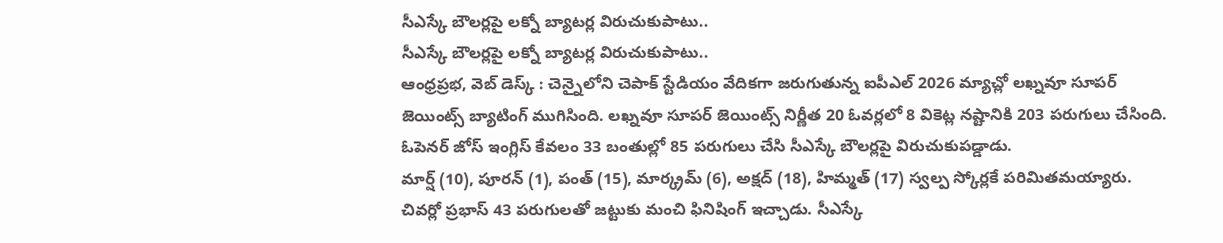సీఎస్కే బౌలర్లపై లక్నో బ్యాటర్ల విరుచుకుపాటు..
సీఎస్కే బౌలర్లపై లక్నో బ్యాటర్ల విరుచుకుపాటు..
ఆంధ్రప్రభ, వెబ్ డెస్క్ : చెన్నైలోని చెపాక్ స్టేడియం వేదికగా జరుగుతున్న ఐపీఎల్ 2026 మ్యాచ్లో లఖ్నవూ సూపర్ జెయింట్స్ బ్యాటింగ్ ముగిసింది. లఖ్నవూ సూపర్ జెయింట్స్ నిర్ణీత 20 ఓవర్లలో 8 వికెట్ల నష్టానికి 203 పరుగులు చేసింది. ఓపెనర్ జోస్ ఇంగ్లిస్ కేవలం 33 బంతుల్లో 85 పరుగులు చేసి సీఎస్కే బౌలర్లపై విరుచుకుపడ్డాడు.
మార్ష్ (10), పూరన్ (1), పంత్ (15), మార్క్రమ్ (6), అక్షద్ (18), హిమ్మత్ (17) స్వల్ప స్కోర్లకే పరిమితమయ్యారు. చివర్లో ప్రభాస్ 43 పరుగులతో జట్టుకు మంచి ఫినిషింగ్ ఇచ్చాడు. సీఎస్కే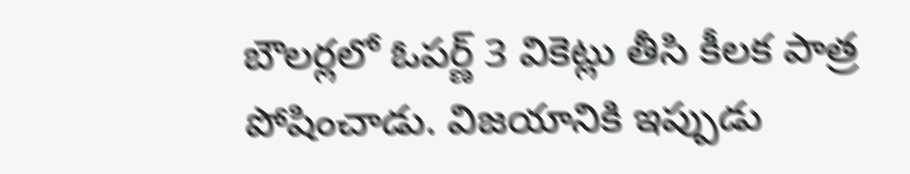బౌలర్లలో ఓపర్ణ్ 3 వికెట్లు తీసి కీలక పాత్ర పోషించాడు. విజయానికి ఇప్పుడు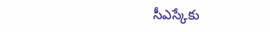సీఎస్కేకు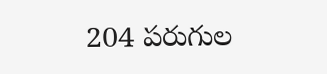204 పరుగుల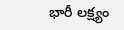భారీ లక్ష్యం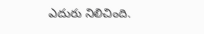ఎదురు నిలిచింది.